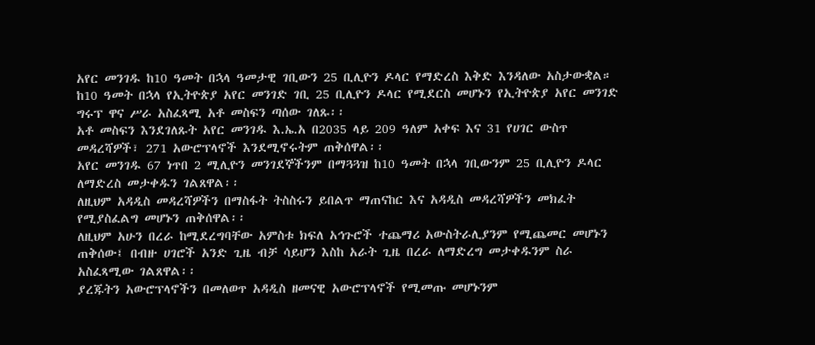አየር መንገዱ ከ10 ዓመት በኋላ ዓመታዊ ገቢውን 25 ቢሊዮን ዶላር የማድረስ እቅድ እንዳለው አስታውቋል።
ከ10 ዓመት በኋላ የኢትዮጵያ አየር መንገድ ገቢ 25 ቢሊዮን ዶላር የሚደርስ መሆኑን የኢትዮጵያ አየር መንገድ ግሩፕ ዋና ሥራ አስፈጻሚ አቶ መስፍን ጣሰው ገለጹ፡፡
አቶ መስፍን እንደገለጹት አየር መንገዱ እ.ኤ.አ በ2035 ላይ 209 ዓለም አቀፍ እና 31 የሀገር ውስጥ መዳረሻዎች፣ 271 አውሮፕላኖች እንደሚኖሩትም ጠቅሰዋል፡፡
አየር መንገዱ 67 ነጥበ 2 ሚሊዮን መንገደኞችንም በማጓጓዝ ከ10 ዓመት በኋላ ገቢውንም 25 ቢሊዮን ዶላር ለማድረስ መታቀዱን ገልጸዋል፡፡
ለዚህም አዳዲስ መዳረሻዎችን በማስፋት ትስስሩን ይበልጥ ማጠናከር እና አዳዲስ መዳረሻዎችን መክፈት የሚያስፈልግ መሆኑን ጠቅሰዋል፡፡
ለዚህም አሁን በረራ ከሚደረግባቸው አምስቱ ክፍለ አኅጉሮች ተጨማሪ አውስትራሊያንም የሚጨመር መሆኑን ጠቅሰው፤ በብዙ ሀገሮች አንድ ጊዜ ብቻ ሳይሆን እስከ አራት ጊዜ በረራ ለማድረግ መታቀዱንም ስራ አስፈጻሚው ገልጸዋል፡፡
ያረጁትን አውሮፕላኖችን በመለወጥ አዳዲስ ዘመናዊ አውሮፕላኖች የሚመጡ መሆኑንም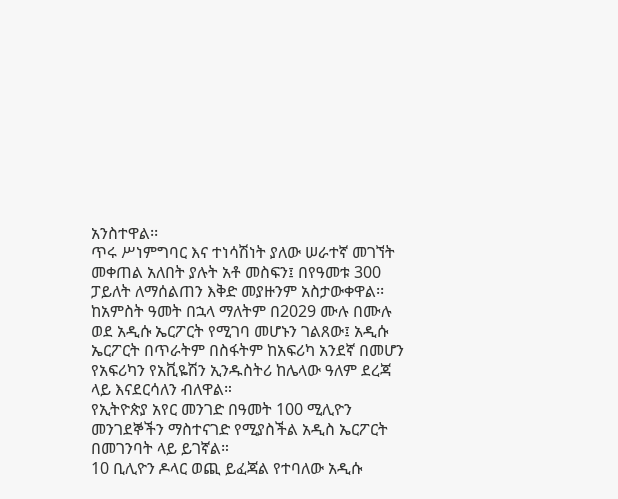አንስተዋል፡፡
ጥሩ ሥነምግባር እና ተነሳሽነት ያለው ሠራተኛ መገኘት መቀጠል አለበት ያሉት አቶ መስፍን፤ በየዓመቱ 300 ፓይለት ለማሰልጠን እቅድ መያዙንም አስታውቀዋል፡፡
ከአምስት ዓመት በኋላ ማለትም በ2029 ሙሉ በሙሉ ወደ አዲሱ ኤርፖርት የሚገባ መሆኑን ገልጸው፤ አዲሱ ኤርፖርት በጥራትም በስፋትም ከአፍሪካ አንደኛ በመሆን የአፍሪካን የአቪዬሽን ኢንዱስትሪ ከሌላው ዓለም ደረጃ ላይ እናደርሳለን ብለዋል።
የኢትዮጵያ አየር መንገድ በዓመት 100 ሚሊዮን መንገደኞችን ማስተናገድ የሚያስችል አዲስ ኤርፖርት በመገንባት ላይ ይገኛል።
10 ቢሊዮን ዶላር ወጪ ይፈጃል የተባለው አዲሱ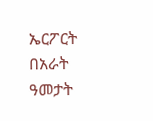ኤርፖርት በአራት ዓመታት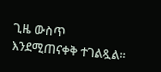ጊዜ ውስጥ እንደሚጠናቀቅ ተገልጿል።